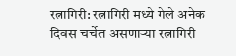रत्नागिरी: रत्नागिरी मध्ये गेले अनेक दिवस चर्चेत असणाऱ्या रत्नागिरी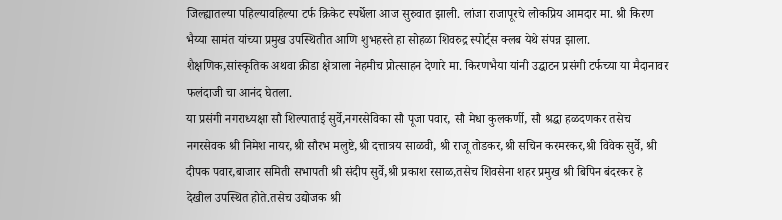जिल्ह्यातल्या पहिल्यावहिल्या टर्फ क्रिकेट स्पर्धेला आज सुरुवात झाली. लांजा राजापूरचे लोकप्रिय आमदार मा. श्री किरण भैय्या सामंत यांच्या प्रमुख उपस्थितीत आणि शुभहस्ते हा सोहळा शिवरुद्र स्पोर्ट्स क्लब येथे संपन्न झाला.
शैक्षणिक,सांस्कृतिक अथवा क्रीडा क्षेत्राला नेहमीच प्रोत्साहन देणारे मा. किरणभैया यांनी उद्घाटन प्रसंगी टर्फच्या या मैदानावर फलंदाजी चा आनंद घेतला.
या प्रसंगी नगराध्यक्षा सौ शिल्पाताई सुर्वे,नगरसेविका सौ पूजा पवार, सौ मेधा कुलकर्णी, सौ श्रद्धा हळदणकर तसेच नगरसेवक श्री निमेश नायर,श्री सौरभ मलुष्टे,श्री दत्तात्रय साळवी, श्री राजू तोडकर,श्री सचिन करमरकर,श्री विवेक सुर्वे, श्री दीपक पवार,बाजार समिती सभापती श्री संदीप सुर्वे,श्री प्रकाश रसाळ,तसेच शिवसेना शहर प्रमुख श्री बिपिन बंदरकर हे देखील उपस्थित होते.तसेच उद्योजक श्री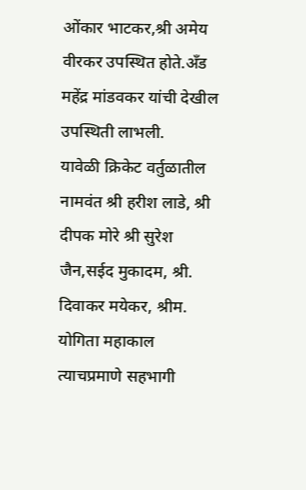ओंकार भाटकर,श्री अमेय वीरकर उपस्थित होते.अँड महेंद्र मांडवकर यांची देखील उपस्थिती लाभली.
यावेळी क्रिकेट वर्तुळातील नामवंत श्री हरीश लाडे, श्री दीपक मोरे श्री सुरेश जैन,सईद मुकादम, श्री. दिवाकर मयेकर, श्रीम. योगिता महाकाल त्याचप्रमाणे सहभागी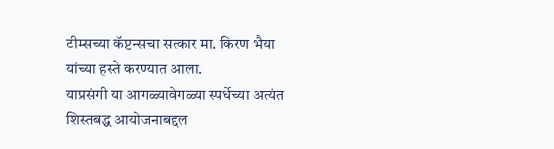टीम्सच्या कॅप्टन्सचा सत्कार मा. किरण भैया यांच्या हस्ते करण्यात आला.
याप्रसंगी या आगळ्यावेगळ्या स्पर्धेच्या अत्यंत शिस्तबद्ध आयोजनाबद्दल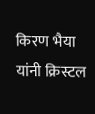किरण भैया यांनी क्रिस्टल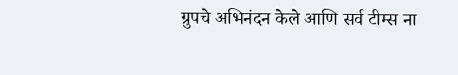ग्रुपचे अभिनंदन केले आणि सर्व टीम्स ना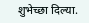शुभेच्छा दिल्या.